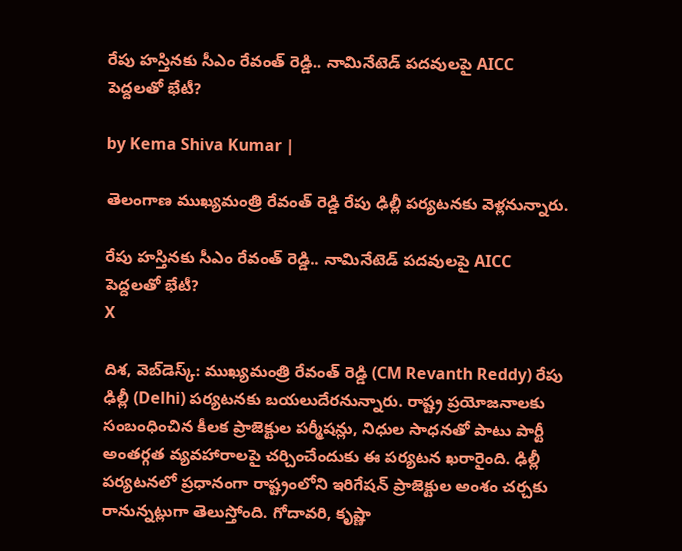రేపు హస్తినకు సీఎం రేవంత్ రెడ్డి.. నామినేటెడ్ పదవులపై AICC పెద్దలతో భేటీ?

by Kema Shiva Kumar |

తెలంగాణ ముఖ్యమంత్రి రేవంత్ రెడ్డి రేపు ఢిల్లీ పర్యటనకు వెళ్లనున్నారు.

రేపు హస్తినకు సీఎం రేవంత్ రెడ్డి.. నామినేటెడ్ పదవులపై AICC పెద్దలతో భేటీ?
X

దిశ, వెబ్‌డెస్క్: ముఖ్యమంత్రి రేవంత్ రెడ్డి (CM Revanth Reddy) రేపు ఢిల్లీ (Delhi) పర్యటనకు బయలుదేరనున్నారు. రాష్ట్ర ప్రయోజనాలకు సంబంధించిన కీలక ప్రాజెక్టుల పర్మీషన్లు, నిధుల సాధనతో పాటు పార్టీ అంతర్గత వ్యవహారాలపై చర్చించేందుకు ఈ పర్యటన ఖరారైంది. ఢిల్లీ పర్యటనలో ప్రధానంగా రాష్ట్రంలోని ఇరిగేషన్ ప్రాజెక్టుల అంశం చర్చకు రానున్నట్లుగా తెలుస్తోంది. గోదావరి, కృష్ణా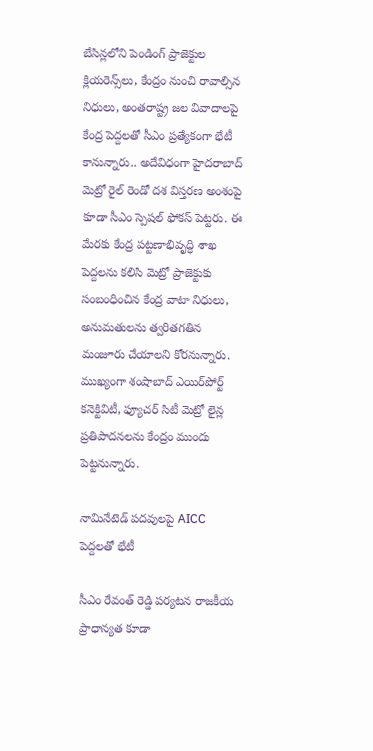బేసిన్లలోని పెండింగ్ ప్రాజెక్టుల క్లియరెన్స్‌లు, కేంద్రం నుంచి రావాల్సిన నిధులు, అంతరాష్ట్ర జల వివాదాలపై కేంద్ర పెద్దలతో సీఎం ప్రత్యేకంగా భేటీ కానున్నారు.. అదేవిధంగా హైదరాబాద్ మెట్రో రైల్ రెండో దశ విస్తరణ అంశంపై కూడా సీఎం స్పెషల్ ఫోకస్ పెట్టరు. ఈ మేరకు కేంద్ర పట్టణాభివృద్ధి శాఖ పెద్దలను కలిసి మెట్రో ప్రాజెక్టుకు సంబంధించిన కేంద్ర వాటా నిధులు, అనుమతులను త్వరితగతిన మంజూరు చేయాలని కోరనున్నారు. ముఖ్యంగా శంషాబాద్ ఎయిర్‌పోర్ట్ కనెక్టివిటీ, ఫ్యూచర్ సిటీ మెట్రో లైన్ల ప్రతిపాదనలను కేంద్రం ముందు పెట్టనున్నారు.

నామినేటెడ్ పదవులపై AICC పెద్దలతో భేటీ

సీఎం రేవంత్ రెడ్డి పర్యటన రాజకీయ ప్రాధాన్యత కూడా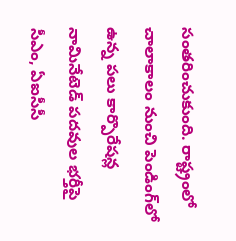సంతరించుకుంది. రాష్ట్రంలో చాలాకాలం నుంచి పెండింగ్‌లో ఉన్న పలు కార్పొరేషన్ల నామినేటెడ్ పదవుల భర్తీపై సీఎం, ఏఐసీసీ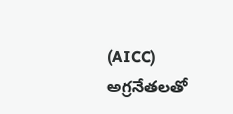(AICC) అగ్రనేతలతో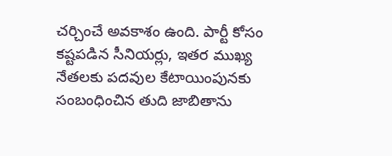చర్చించే అవకాశం ఉంది. పార్టీ కోసం కష్టపడిన సీనియర్లు, ఇతర ముఖ్య నేతలకు పదవుల కేటాయింపునకు సంబంధించిన తుది జాబితాను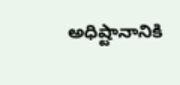అధిష్టానానికి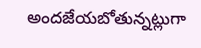అందజేయబోతున్నట్లుగా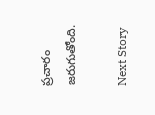ప్రచారం జరుగుతోంది.

Next Story